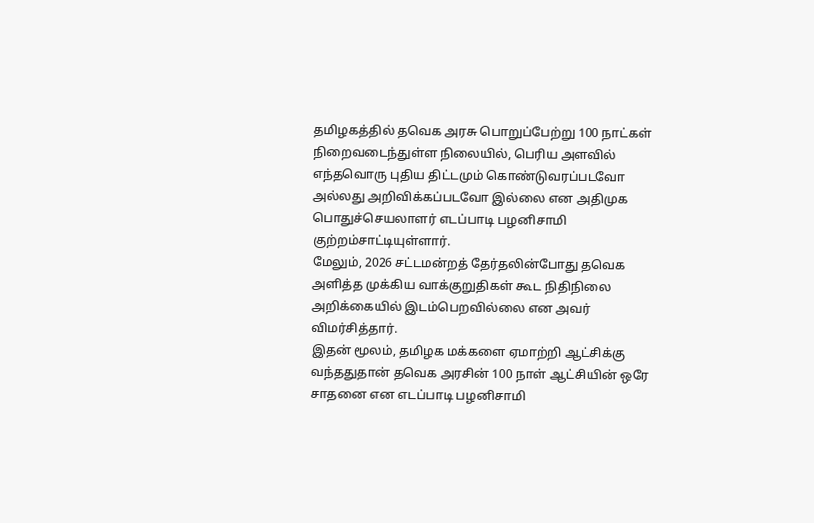தமிழகத்தில் தவெக அரசு பொறுப்பேற்று 100 நாட்கள் நிறைவடைந்துள்ள நிலையில், பெரிய அளவில் எந்தவொரு புதிய திட்டமும் கொண்டுவரப்படவோ அல்லது அறிவிக்கப்படவோ இல்லை என அதிமுக பொதுச்செயலாளர் எடப்பாடி பழனிசாமி குற்றம்சாட்டியுள்ளார்.
மேலும், 2026 சட்டமன்றத் தேர்தலின்போது தவெக அளித்த முக்கிய வாக்குறுதிகள் கூட நிதிநிலை அறிக்கையில் இடம்பெறவில்லை என அவர் விமர்சித்தார்.
இதன் மூலம், தமிழக மக்களை ஏமாற்றி ஆட்சிக்கு வந்ததுதான் தவெக அரசின் 100 நாள் ஆட்சியின் ஒரே சாதனை என எடப்பாடி பழனிசாமி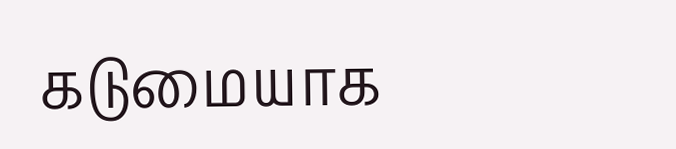கடுமையாக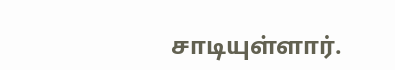சாடியுள்ளார்.